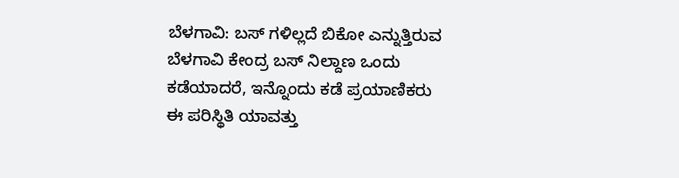ಬೆಳಗಾವಿ: ಬಸ್ ಗಳಿಲ್ಲದೆ ಬಿಕೋ ಎನ್ನುತ್ತಿರುವ ಬೆಳಗಾವಿ ಕೇಂದ್ರ ಬಸ್ ನಿಲ್ದಾಣ ಒಂದು ಕಡೆಯಾದರೆ, ಇನ್ನೊಂದು ಕಡೆ ಪ್ರಯಾಣಿಕರು ಈ ಪರಿಸ್ಥಿತಿ ಯಾವತ್ತು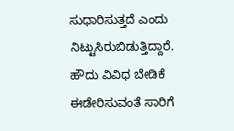ಸುಧಾರಿಸುತ್ತದೆ ಎಂದು ನಿಟ್ಟುಸಿರುಬಿಡುತ್ತಿದ್ದಾರೆ. ಹೌದು ವಿವಿಧ ಬೇಡಿಕೆ ಈಡೇರಿಸುವಂತೆ ಸಾರಿಗೆ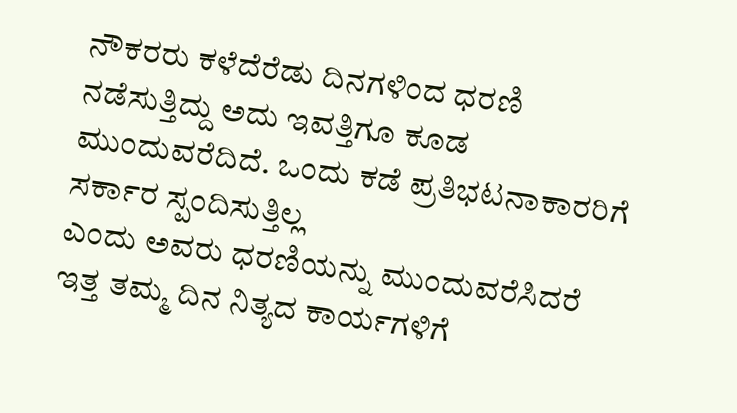ನೌಕರರು ಕಳೆದೆರೆಡು ದಿನಗಳಿಂದ ಧರಣಿ ನಡೆಸುತ್ತಿದ್ದು ಅದು ಇವತ್ತಿಗೂ ಕೂಡ ಮುಂದುವರೆದಿದೆ. ಒಂದು ಕಡೆ ಪ್ರತಿಭಟನಾಕಾರರಿಗೆ ಸರ್ಕಾರ ಸ್ಪಂದಿಸುತ್ತಿಲ್ಲ
ಎಂದು ಅವರು ಧರಣಿಯನ್ನು ಮುಂದುವರೆಸಿದರೆ ಇತ್ತ ತಮ್ಮ ದಿನ ನಿತ್ಯದ ಕಾರ್ಯಗಳಿಗೆ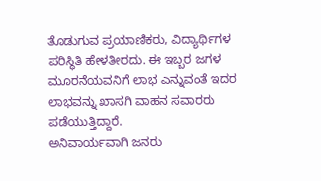ತೊಡುಗುವ ಪ್ರಯಾಣಿಕರು, ವಿದ್ಯಾರ್ಥಿಗಳ ಪರಿಸ್ಥಿತಿ ಹೇಳತೀರದು. ಈ ಇಬ್ಬರ ಜಗಳ ಮೂರನೆಯವನಿಗೆ ಲಾಭ ಎನ್ನುವಂತೆ ಇದರ ಲಾಭವನ್ನು ಖಾಸಗಿ ವಾಹನ ಸವಾರರು ಪಡೆಯುತ್ತಿದ್ದಾರೆ.
ಅನಿವಾರ್ಯವಾಗಿ ಜನರು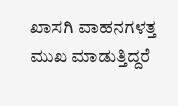ಖಾಸಗಿ ವಾಹನಗಳತ್ತ ಮುಖ ಮಾಡುತ್ತಿದ್ದರೆ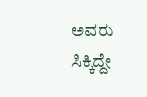ಅವರು ಸಿಕ್ಕಿದ್ದೇ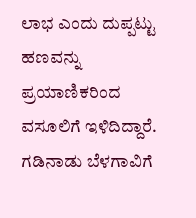ಲಾಭ ಎಂದು ದುಪ್ಪಟ್ಟು ಹಣವನ್ನು ಪ್ರಯಾಣಿಕರಿಂದ ವಸೂಲಿಗೆ ಇಳಿದಿದ್ದಾರೆ. ಗಡಿನಾಡು ಬೆಳಗಾವಿಗೆ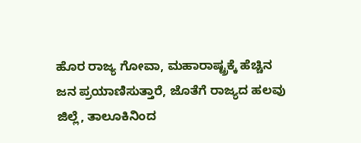ಹೊರ ರಾಜ್ಯ ಗೋವಾ, ಮಹಾರಾಷ್ಟ್ರಕ್ಕೆ ಹೆಚ್ಚಿನ ಜನ ಪ್ರಯಾಣಿಸುತ್ತಾರೆ, ಜೊತೆಗೆ ರಾಜ್ಯದ ಹಲವು ಜಿಲ್ಲೆ, ತಾಲೂಕಿನಿಂದ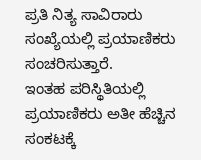ಪ್ರತಿ ನಿತ್ಯ ಸಾವಿರಾರು ಸಂಖ್ಯೆಯಲ್ಲಿ ಪ್ರಯಾಣಿಕರು ಸಂಚರಿಸುತ್ತಾರೆ.
ಇಂತಹ ಪರಿಸ್ಥಿತಿಯಲ್ಲಿ ಪ್ರಯಾಣಿಕರು ಅತೀ ಹೆಚ್ಚಿನ ಸಂಕಟಕ್ಕೆ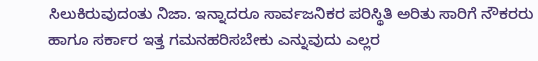ಸಿಲುಕಿರುವುದಂತು ನಿಜಾ. ಇನ್ನಾದರೂ ಸಾರ್ವಜನಿಕರ ಪರಿಸ್ಥಿತಿ ಅರಿತು ಸಾರಿಗೆ ನೌಕರರು ಹಾಗೂ ಸರ್ಕಾರ ಇತ್ತ ಗಮನಹರಿಸಬೇಕು ಎನ್ನುವುದು ಎಲ್ಲರ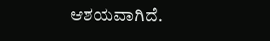ಆಶಯವಾಗಿದೆ.